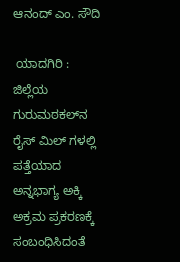ಆನಂದ್‌ ಎಂ. ಸೌದಿ

 ಯಾದಗಿರಿ : ಜಿಲ್ಲೆಯ ಗುರುಮಠಕಲ್‌ನ ರೈಸ್‌ ಮಿಲ್‌ ಗಳಲ್ಲಿ ಪತ್ತೆಯಾದ ಅನ್ನಭಾಗ್ಯ ಅಕ್ಕಿ ಅಕ್ರಮ ಪ್ರಕರಣಕ್ಕೆ ಸಂಬಂಧಿಸಿದಂತೆ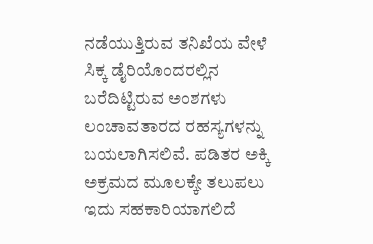ನಡೆಯುತ್ತಿರುವ ತನಿಖೆಯ ವೇಳೆ ಸಿಕ್ಕ ಡೈರಿಯೊಂದರಲ್ಲಿನ ಬರೆದಿಟ್ಟಿರುವ ಅಂಶಗಳು ಲಂಚಾವತಾರದ ರಹಸ್ಯಗಳನ್ನು ಬಯಲಾಗಿಸಲಿವೆ. ಪಡಿತರ ಅಕ್ಕಿ ಅಕ್ರಮದ ಮೂಲಕ್ಕೇ ತಲುಪಲು ಇದು ಸಹಕಾರಿಯಾಗಲಿದೆ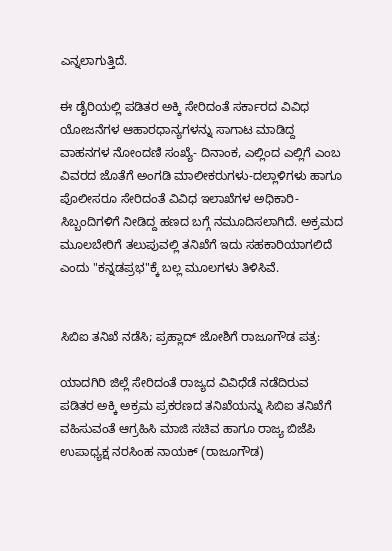ಎನ್ನಲಾಗುತ್ತಿದೆ.

ಈ ಡೈರಿಯಲ್ಲಿ ಪಡಿತರ ಅಕ್ಕಿ ಸೇರಿದಂತೆ ಸರ್ಕಾರದ ವಿವಿಧ ಯೋಜನೆಗಳ ಆಹಾರಧಾನ್ಯಗಳನ್ನು ಸಾಗಾಟ ಮಾಡಿದ್ದ ವಾಹನಗಳ ನೋಂದಣಿ ಸಂಖ್ಯೆ- ದಿನಾಂಕ, ಎಲ್ಲಿಂದ ಎಲ್ಲಿಗೆ ಎಂಬ ವಿವರದ ಜೊತೆಗೆ ಅಂಗಡಿ ಮಾಲೀಕರುಗಳು-ದಲ್ಲಾಳಿಗಳು ಹಾಗೂ ಪೊಲೀಸರೂ ಸೇರಿದಂತೆ ವಿವಿಧ ಇಲಾಖೆಗಳ ಅಧಿಕಾರಿ-ಸಿಬ್ಬಂದಿಗಳಿಗೆ ನೀಡಿದ್ದ ಹಣದ ಬಗ್ಗೆ ನಮೂದಿಸಲಾಗಿದೆ. ಅಕ್ರಮದ ಮೂಲಬೇರಿಗೆ ತಲುಪುವಲ್ಲಿ ತನಿಖೆಗೆ ಇದು ಸಹಕಾರಿಯಾಗಲಿದೆ ಎಂದು "ಕನ್ನಡಪ್ರಭ"ಕ್ಕೆ ಬಲ್ಲ ಮೂಲಗಳು ತಿಳಿಸಿವೆ.


ಸಿಬಿಐ ತನಿಖೆ ನಡೆಸಿ; ಪ್ರಹ್ಲಾದ್‌ ಜೋಶಿಗೆ ರಾಜೂಗೌಡ ಪತ್ರ:

ಯಾದಗಿರಿ ಜಿಲ್ಲೆ ಸೇರಿದಂತೆ ರಾಜ್ಯದ ವಿವಿಧೆಡೆ ನಡೆದಿರುವ ಪಡಿತರ ಅಕ್ಕಿ ಅಕ್ರಮ ಪ್ರಕರಣದ ತನಿಖೆಯನ್ನು ಸಿಬಿಐ ತನಿಖೆಗೆ ವಹಿಸುವಂತೆ ಆಗ್ರಹಿಸಿ ಮಾಜಿ ಸಚಿವ ಹಾಗೂ ರಾಜ್ಯ ಬಿಜೆಪಿ ಉಪಾಧ್ಯಕ್ಷ ನರಸಿಂಹ ನಾಯಕ್‌ (ರಾಜೂಗೌಡ)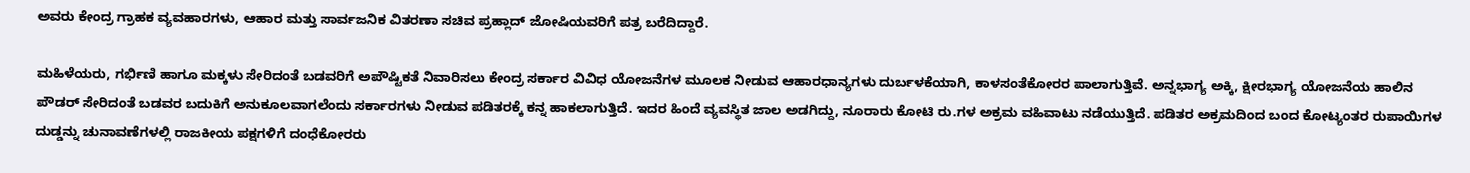ಅವರು ಕೇಂದ್ರ ಗ್ರಾಹಕ ವ್ಯವಹಾರಗಳು, ಆಹಾರ ಮತ್ತು ಸಾರ್ವಜನಿಕ ವಿತರಣಾ ಸಚಿವ ಪ್ರಹ್ಲಾದ್ ಜೋಷಿಯವರಿಗೆ ಪತ್ರ ಬರೆದಿದ್ದಾರೆ.

ಮಹಿಳೆಯರು, ಗರ್ಭಿಣಿ ಹಾಗೂ ಮಕ್ಕಳು ಸೇರಿದಂತೆ ಬಡವರಿಗೆ ಅಪೌಷ್ಟಿಕತೆ ನಿವಾರಿಸಲು ಕೇಂದ್ರ ಸರ್ಕಾರ ವಿವಿಧ ಯೋಜನೆಗಳ ಮೂಲಕ ನೀಡುವ ಆಹಾರಧಾನ್ಯಗಳು ದುರ್ಬಳಕೆಯಾಗಿ, ಕಾಳಸಂತೆಕೋರರ ಪಾಲಾಗುತ್ತಿವೆ. ಅನ್ನಭಾಗ್ಯ ಅಕ್ಕಿ, ಕ್ಷೀರಭಾಗ್ಯ ಯೋಜನೆಯ ಹಾಲಿನ ಪೌಡರ್‌ ಸೇರಿದಂತೆ ಬಡವರ ಬದುಕಿಗೆ ಅನುಕೂಲವಾಗಲೆಂದು ಸರ್ಕಾರಗಳು ನೀಡುವ ಪಡಿತರಕ್ಕೆ ಕನ್ನ ಹಾಕಲಾಗುತ್ತಿದೆ. ಇದರ ಹಿಂದೆ ವ್ಯವಸ್ಥಿತ ಜಾಲ ಅಡಗಿದ್ದು, ನೂರಾರು ಕೋಟಿ ರು.ಗಳ ಅಕ್ರಮ ವಹಿವಾಟು ನಡೆಯುತ್ತಿದೆ. ಪಡಿತರ ಅಕ್ರಮದಿಂದ ಬಂದ ಕೋಟ್ಯಂತರ ರುಪಾಯಿಗಳ ದುಡ್ಡನ್ನು ಚುನಾವಣೆಗಳಲ್ಲಿ ರಾಜಕೀಯ ಪಕ್ಷಗಳಿಗೆ ದಂಧೆಕೋರರು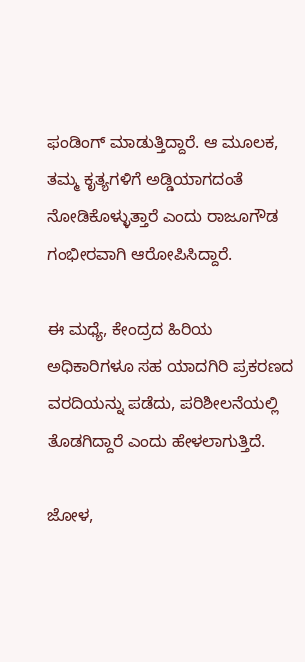ಫಂಡಿಂಗ್‌ ಮಾಡುತ್ತಿದ್ದಾರೆ. ಆ ಮೂಲಕ, ತಮ್ಮ ಕೃತ್ಯಗಳಿಗೆ ಅಡ್ಡಿಯಾಗದಂತೆ ನೋಡಿಕೊಳ್ಳುತ್ತಾರೆ ಎಂದು ರಾಜೂಗೌಡ ಗಂಭೀರವಾಗಿ ಆರೋಪಿಸಿದ್ದಾರೆ.

ಈ ಮಧ್ಯೆ, ಕೇಂದ್ರದ ಹಿರಿಯ ಅಧಿಕಾರಿಗಳೂ ಸಹ ಯಾದಗಿರಿ ಪ್ರಕರಣದ ವರದಿಯನ್ನು ಪಡೆದು, ಪರಿಶೀಲನೆಯಲ್ಲಿ ತೊಡಗಿದ್ದಾರೆ ಎಂದು ಹೇಳಲಾಗುತ್ತಿದೆ.

ಜೋಳ,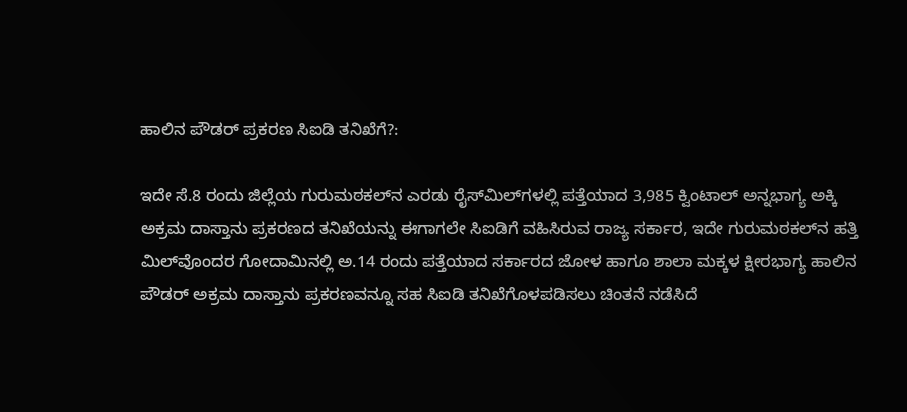ಹಾಲಿನ ಪೌಡರ್‌ ಪ್ರಕರಣ ಸಿಐಡಿ ತನಿಖೆಗೆ?:

ಇದೇ ಸೆ.8 ರಂದು ಜಿಲ್ಲೆಯ ಗುರುಮಠಕಲ್‌ನ ಎರಡು ರೈಸ್‌ಮಿಲ್‌ಗಳಲ್ಲಿ ಪತ್ತೆಯಾದ 3,985 ಕ್ವಿಂಟಾಲ್‌ ಅನ್ನಭಾಗ್ಯ ಅಕ್ಕಿ ಅಕ್ರಮ ದಾಸ್ತಾನು ಪ್ರಕರಣದ ತನಿಖೆಯನ್ನು ಈಗಾಗಲೇ ಸಿಐಡಿಗೆ ವಹಿಸಿರುವ ರಾಜ್ಯ ಸರ್ಕಾರ, ಇದೇ ಗುರುಮಠಕಲ್‌ನ ಹತ್ತಿ ಮಿಲ್‌ವೊಂದರ ಗೋದಾಮಿನಲ್ಲಿ ಅ.14 ರಂದು ಪತ್ತೆಯಾದ ಸರ್ಕಾರದ ಜೋಳ ಹಾಗೂ ಶಾಲಾ ಮಕ್ಕಳ ಕ್ಷೀರಭಾಗ್ಯ ಹಾಲಿನ ಪೌಡರ್‌ ಅಕ್ರಮ ದಾಸ್ತಾನು ಪ್ರಕರಣವನ್ನೂ ಸಹ ಸಿಐಡಿ ತನಿಖೆಗೊಳಪಡಿಸಲು ಚಿಂತನೆ ನಡೆಸಿದೆ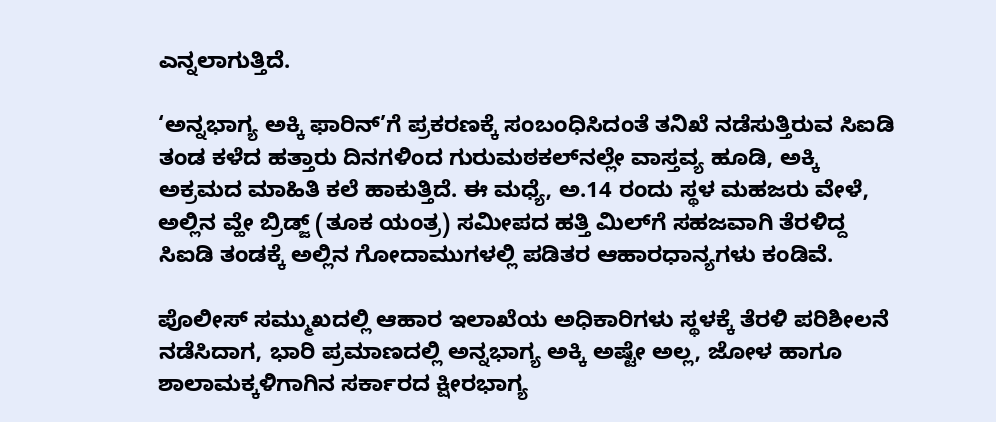ಎನ್ನಲಾಗುತ್ತಿದೆ.

‘ಅನ್ನಭಾಗ್ಯ ಅಕ್ಕಿ ಫಾರಿನ್‌’ಗೆ ಪ್ರಕರಣಕ್ಕೆ ಸಂಬಂಧಿಸಿದಂತೆ ತನಿಖೆ ನಡೆಸುತ್ತಿರುವ ಸಿಐಡಿ ತಂಡ ಕಳೆದ ಹತ್ತಾರು ದಿನಗಳಿಂದ ಗುರುಮಠಕಲ್‌ನಲ್ಲೇ ವಾಸ್ತವ್ಯ ಹೂಡಿ, ಅಕ್ಕಿ ಅಕ್ರಮದ ಮಾಹಿತಿ ಕಲೆ ಹಾಕುತ್ತಿದೆ. ಈ ಮಧ್ಯೆ, ಅ.14 ರಂದು ಸ್ಥಳ ಮಹಜರು ವೇಳೆ, ಅಲ್ಲಿನ ವ್ಹೇ ಬ್ರಿಡ್ಜ್‌ (ತೂಕ ಯಂತ್ರ) ಸಮೀಪದ ಹತ್ತಿ ಮಿಲ್‌ಗೆ ಸಹಜವಾಗಿ ತೆರಳಿದ್ದ ಸಿಐಡಿ ತಂಡಕ್ಕೆ ಅಲ್ಲಿನ ಗೋದಾಮುಗಳಲ್ಲಿ ಪಡಿತರ ಆಹಾರಧಾನ್ಯಗಳು ಕಂಡಿವೆ.

ಪೊಲೀಸ್ ಸಮ್ಮುಖದಲ್ಲಿ ಆಹಾರ ಇಲಾಖೆಯ ಅಧಿಕಾರಿಗಳು ಸ್ಥಳಕ್ಕೆ ತೆರಳಿ ಪರಿಶೀಲನೆ ನಡೆಸಿದಾಗ, ಭಾರಿ ಪ್ರಮಾಣದಲ್ಲಿ ಅನ್ನಭಾಗ್ಯ ಅಕ್ಕಿ ಅಷ್ಟೇ ಅಲ್ಲ, ಜೋಳ ಹಾಗೂ ಶಾಲಾಮಕ್ಕಳಿಗಾಗಿನ ಸರ್ಕಾರದ ಕ್ಷೀರಭಾಗ್ಯ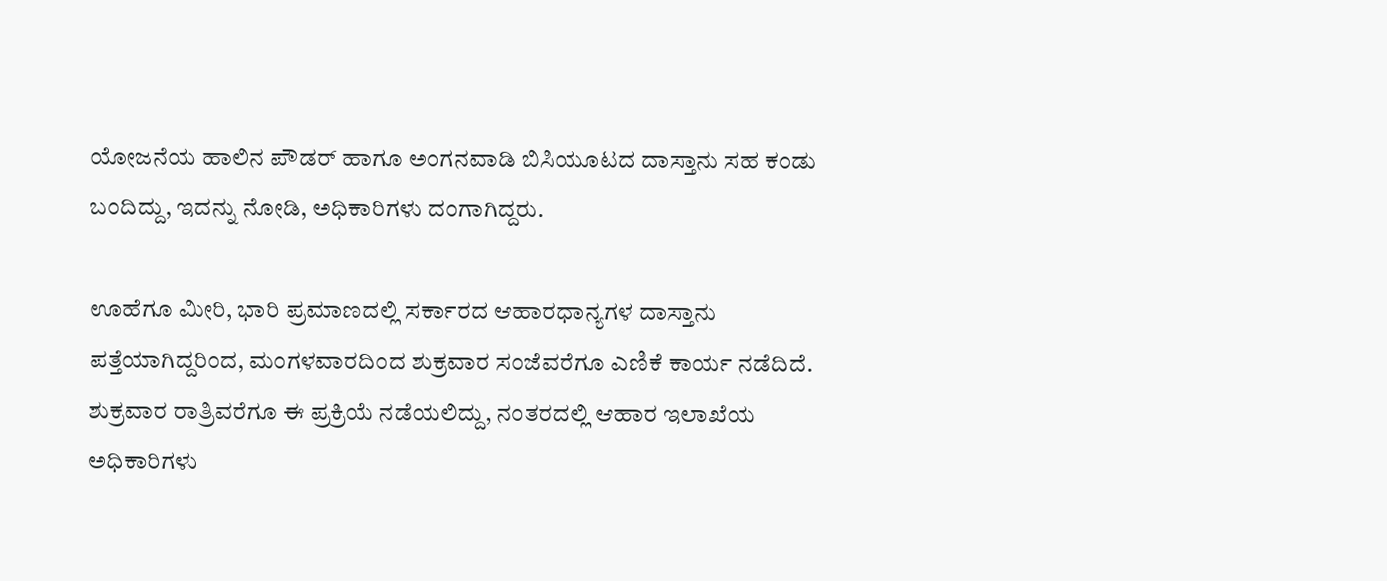ಯೋಜನೆಯ ಹಾಲಿನ ಪೌಡರ್‌ ಹಾಗೂ ಅಂಗನವಾಡಿ ಬಿಸಿಯೂಟದ ದಾಸ್ತಾನು ಸಹ ಕಂಡು ಬಂದಿದ್ದು, ಇದನ್ನು ನೋಡಿ, ಅಧಿಕಾರಿಗಳು ದಂಗಾಗಿದ್ದರು.

ಊಹೆಗೂ ಮೀರಿ, ಭಾರಿ ಪ್ರಮಾಣದಲ್ಲಿ ಸರ್ಕಾರದ ಆಹಾರಧಾನ್ಯಗಳ ದಾಸ್ತಾನು ಪತ್ತೆಯಾಗಿದ್ದರಿಂದ, ಮಂಗಳವಾರದಿಂದ ಶುಕ್ರವಾರ ಸಂಜೆವರೆಗೂ ಎಣಿಕೆ ಕಾರ್ಯ ನಡೆದಿದೆ. ಶುಕ್ರವಾರ ರಾತ್ರಿವರೆಗೂ ಈ ಪ್ರಕ್ರಿಯೆ ನಡೆಯಲಿದ್ದು, ನಂತರದಲ್ಲಿ ಆಹಾರ ಇಲಾಖೆಯ ಅಧಿಕಾರಿಗಳು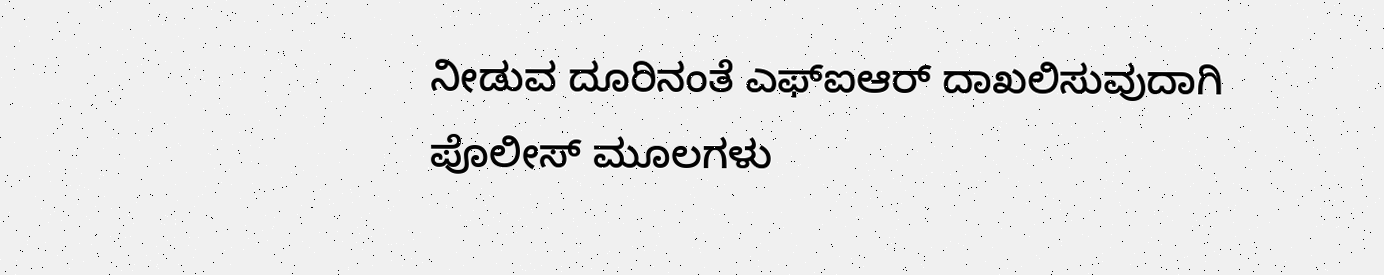ನೀಡುವ ದೂರಿನಂತೆ ಎಫ್‌ಐಆರ್ ದಾಖಲಿಸುವುದಾಗಿ ಪೊಲೀಸ್‌ ಮೂಲಗಳು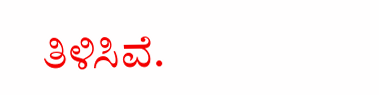ತಿಳಿಸಿವೆ.